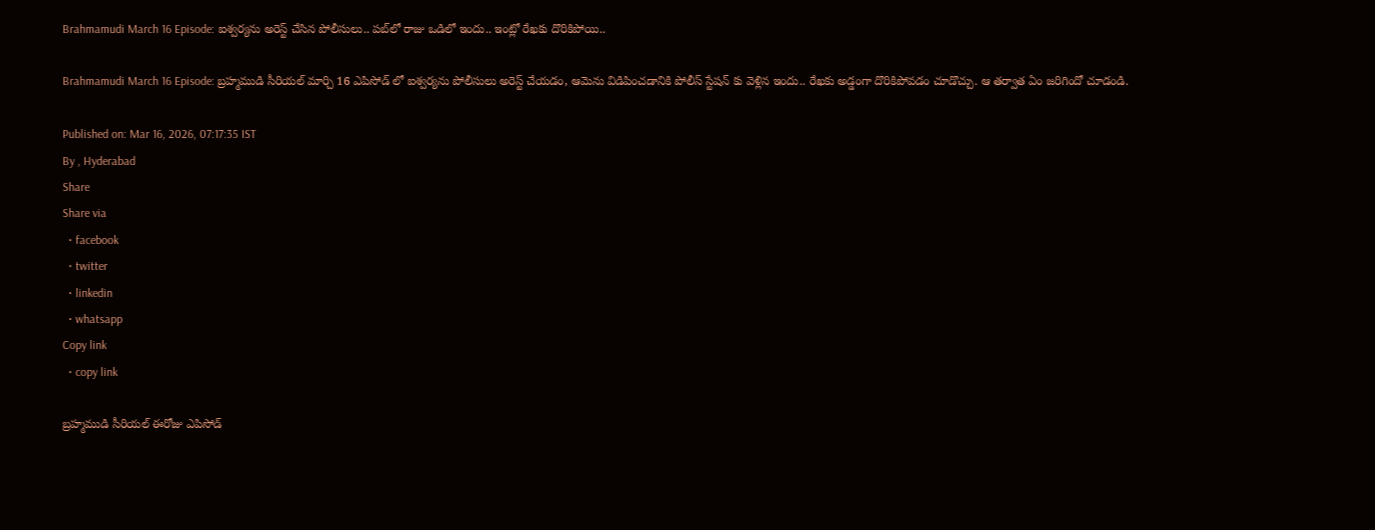Brahmamudi March 16 Episode: ఐశ్వర్యను అరెస్ట్ చేసిన పోలీసులు.. పబ్‌లో రాజు ఒడిలో ఇందు.. ఇంట్లో రేఖకు దొరికిపోయి..

Brahmamudi March 16 Episode: బ్రహ్మముడి సీరియల్ మార్చి 16 ఎపిసోడ్ లో ఐశ్వర్యను పోలీసులు అరెస్ట్ చేయడం, ఆమెను విడిపించడానికి పోలీస్ స్టేషన్ కు వెళ్లిన ఇందు.. రేఖకు అడ్డంగా దొరికిపోవడం చూడొచ్చు. ఆ తర్వాత ఏం జరిగిందో చూడండి.

Published on: Mar 16, 2026, 07:17:35 IST
By , Hyderabad
Share
Share via
  • facebook
  • twitter
  • linkedin
  • whatsapp
Copy link
  • copy link

బ్రహ్మముడి సీరియల్ ఈరోజు ఎపిసోడ్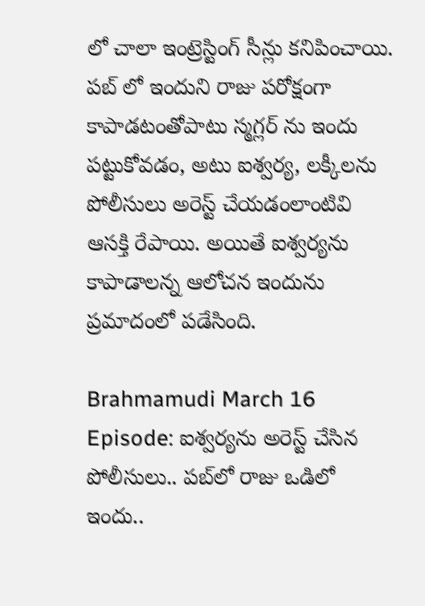లో చాలా ఇంట్రెస్టింగ్ సీన్లు కనిపించాయి. పబ్ లో ఇందుని రాజు పరోక్షంగా కాపాడటంతోపాటు స్మగ్లర్ ను ఇందు పట్టుకోవడం, అటు ఐశ్వర్య, లక్కీలను పోలీసులు అరెస్ట్ చేయడంలాంటివి ఆసక్తి రేపాయి. అయితే ఐశ్వర్యను కాపాడాలన్న ఆలోచన ఇందును ప్రమాదంలో పడేసింది.

Brahmamudi March 16 Episode: ఐశ్వర్యను అరెస్ట్ చేసిన పోలీసులు.. పబ్‌లో రాజు ఒడిలో ఇందు..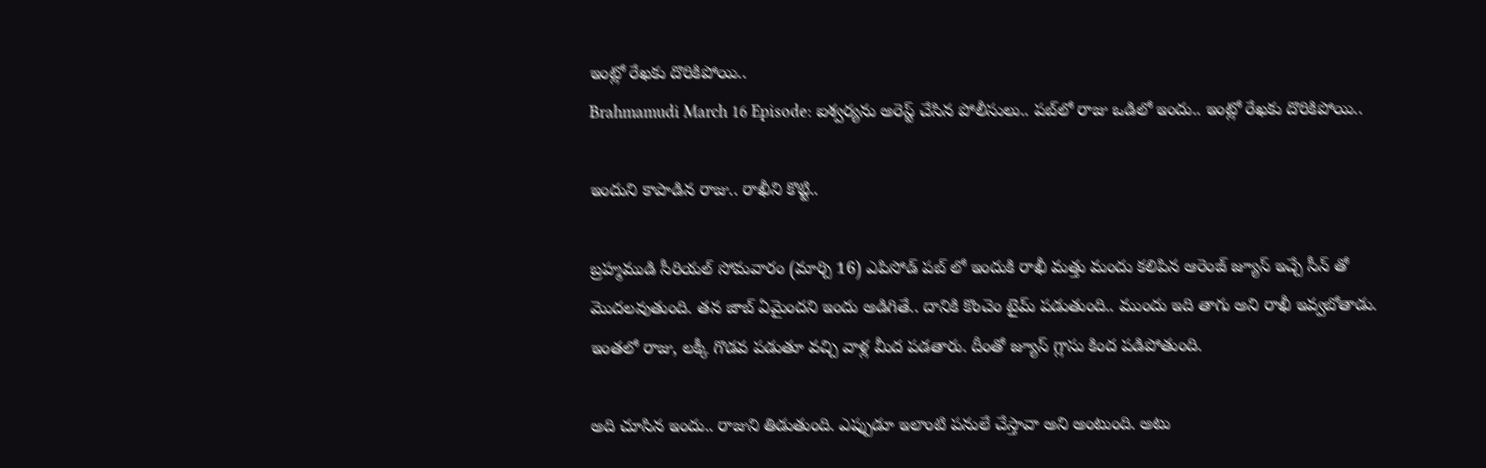ఇంట్లో రేఖకు దొరికిపోయి..
Brahmamudi March 16 Episode: ఐశ్వర్యను అరెస్ట్ చేసిన పోలీసులు.. పబ్‌లో రాజు ఒడిలో ఇందు.. ఇంట్లో రేఖకు దొరికిపోయి..

ఇందుని కాపాడిన రాజు.. రాఖీని కొట్టి..

బ్రహ్మముడి సీరియల్ సోమవారం (మార్చి 16) ఎపిసోడ్ పబ్ లో ఇందుకి రాఖీ మత్తు మందు కలిపిన ఆరెంజ్ జ్యూస్ ఇచ్చే సీన్ తో మొదలవుతుంది. తన జాబ్ ఏమైందని ఇందు అడిగితే.. దానికి కొంచెం టైమ్ పడుతుంది.. ముందు ఇది తాగు అని రాఖీ ఇవ్వబోతాడు. ఇంతలో రాజు, లక్కీ గొడవ పడుతూ వచ్చి వాళ్ల మీద పడతారు. దీంతో జ్యూస్ గ్లాసు కింద పడిపోతుంది.

అది చూసిన ఇందు.. రాజుని తిడుతుంది. ఎప్పుడూ ఇలాంటి పనులే చేస్తావా అని అంటుంది. అటు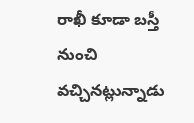రాఖీ కూడా బస్తీ నుంచి వచ్చినట్లున్నాడు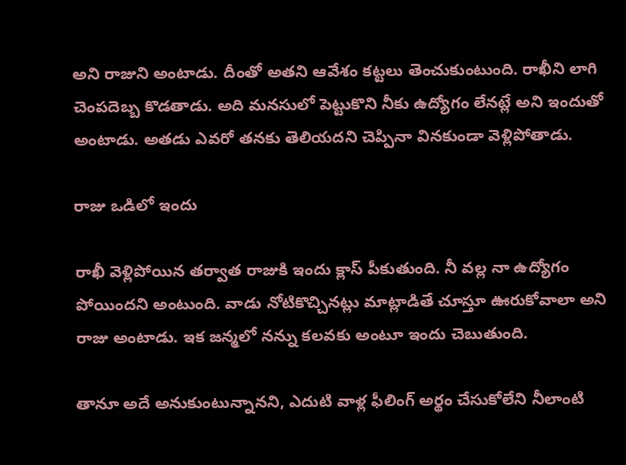అని రాజుని అంటాడు. దీంతో అతని ఆవేశం కట్టలు తెంచుకుంటుంది. రాఖీని లాగి చెంపదెబ్బ కొడతాడు. అది మనసులో పెట్టుకొని నీకు ఉద్యోగం లేనట్లే అని ఇందుతో అంటాడు. అతడు ఎవరో తనకు తెలియదని చెప్పినా వినకుండా వెళ్లిపోతాడు.

రాజు ఒడిలో ఇందు

రాఖీ వెళ్లిపోయిన తర్వాత రాజుకి ఇందు క్లాస్ పీకుతుంది. నీ వల్ల నా ఉద్యోగం పోయిందని అంటుంది. వాడు నోటికొచ్చినట్లు మాట్లాడితే చూస్తూ ఊరుకోవాలా అని రాజు అంటాడు. ఇక జన్మలో నన్ను కలవకు అంటూ ఇందు చెబుతుంది.

తానూ అదే అనుకుంటున్నానని, ఎదుటి వాళ్ల ఫీలింగ్ అర్థం చేసుకోలేని నీలాంటి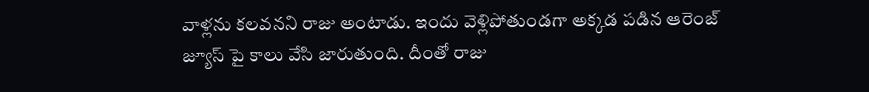వాళ్లను కలవనని రాజు అంటాడు. ఇందు వెళ్లిపోతుండగా అక్కడ పడిన ఆరెంజ్ జ్యూస్ పై కాలు వేసి జారుతుంది. దీంతో రాజు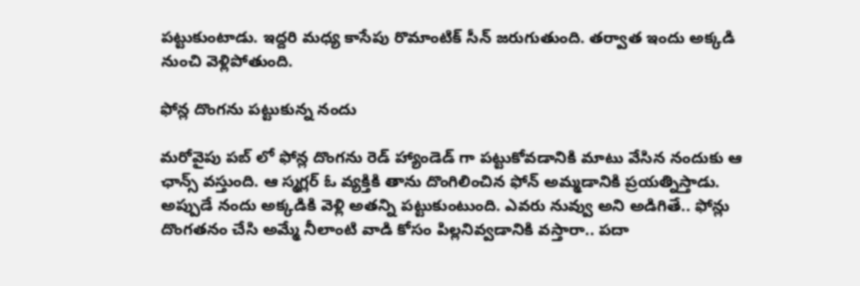పట్టుకుంటాడు. ఇద్దరి మధ్య కాసేపు రొమాంటిక్ సీన్ జరుగుతుంది. తర్వాత ఇందు అక్కడి నుంచి వెళ్లిపోతుంది.

ఫోన్ల దొంగను పట్టుకున్న నందు

మరోవైపు పబ్ లో ఫోన్ల దొంగను రెడ్ హ్యాండెడ్ గా పట్టుకోవడానికి మాటు వేసిన నందుకు ఆ ఛాన్స్ వస్తుంది. ఆ స్మగ్లర్ ఓ వ్యక్తికి తాను దొంగిలించిన ఫోన్ అమ్మడానికి ప్రయత్నిస్తాడు. అప్పుడే నందు అక్కడికి వెళ్లి అతన్ని పట్టుకుంటుంది. ఎవరు నువ్వు అని అడిగితే.. ఫోన్లు దొంగతనం చేసి అమ్మే నీలాంటి వాడి కోసం పిల్లనివ్వడానికి వస్తారా.. పదా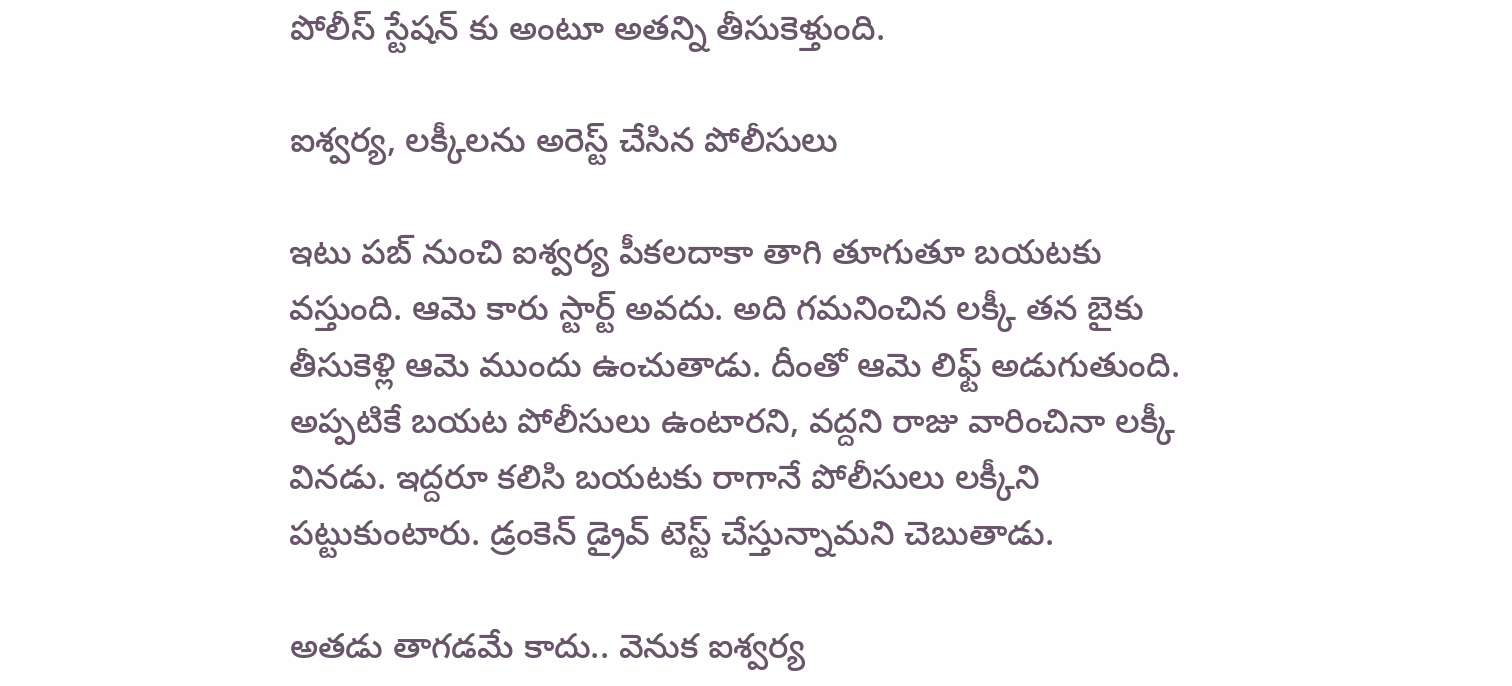పోలీస్ స్టేషన్ కు అంటూ అతన్ని తీసుకెళ్తుంది.

ఐశ్వర్య, లక్కీలను అరెస్ట్ చేసిన పోలీసులు

ఇటు పబ్ నుంచి ఐశ్వర్య పీకలదాకా తాగి తూగుతూ బయటకు వస్తుంది. ఆమె కారు స్టార్ట్ అవదు. అది గమనించిన లక్కీ తన బైకు తీసుకెళ్లి ఆమె ముందు ఉంచుతాడు. దీంతో ఆమె లిఫ్ట్ అడుగుతుంది. అప్పటికే బయట పోలీసులు ఉంటారని, వద్దని రాజు వారించినా లక్కీ వినడు. ఇద్దరూ కలిసి బయటకు రాగానే పోలీసులు లక్కీని పట్టుకుంటారు. డ్రంకెన్ డ్రైవ్ టెస్ట్ చేస్తున్నామని చెబుతాడు.

అతడు తాగడమే కాదు.. వెనుక ఐశ్వర్య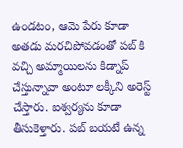ఉండటం, ఆమె పేరు కూడా అతడు మరచిపోవడంతో పబ్ కి వచ్చి అమ్మాయిలను కిడ్నాప్ చేస్తున్నావా అంటూ లక్కీని అరెస్ట్ చేస్తారు. ఐశ్వర్యను కూడా తీసుకెళ్తారు. పబ్ బయటే ఉన్న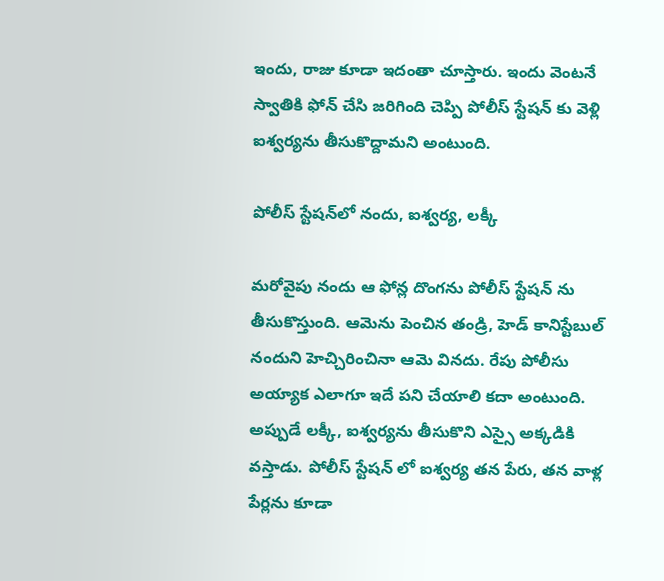ఇందు, రాజు కూడా ఇదంతా చూస్తారు. ఇందు వెంటనే స్వాతికి ఫోన్ చేసి జరిగింది చెప్పి పోలీస్ స్టేషన్ కు వెళ్లి ఐశ్వర్యను తీసుకొద్దామని అంటుంది.

పోలీస్ స్టేషన్‌లో నందు, ఐశ్వర్య, లక్కీ

మరోవైపు నందు ఆ ఫోన్ల దొంగను పోలీస్ స్టేషన్ ను తీసుకొస్తుంది. ఆమెను పెంచిన తండ్రి, హెడ్ కానిస్టేబుల్ నందుని హెచ్చిరించినా ఆమె వినదు. రేపు పోలీసు అయ్యాక ఎలాగూ ఇదే పని చేయాలి కదా అంటుంది. అప్పుడే లక్కీ, ఐశ్వర్యను తీసుకొని ఎస్సై అక్కడికి వస్తాడు. పోలీస్ స్టేషన్ లో ఐశ్వర్య తన పేరు, తన వాళ్ల పేర్లను కూడా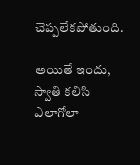చెప్పలేకపోతుంది.

అయితే ఇందు, స్వాతి కలిసి ఎలాగోలా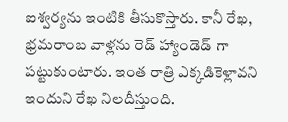ఐశ్వర్యను ఇంటికి తీసుకొస్తారు. కానీ రేఖ, భ్రమరాంబ వాళ్లను రెడ్ హ్యాండెడ్ గా పట్టుకుంటారు. ఇంత రాత్రి ఎక్కడికెళ్లావని ఇందుని రేఖ నిలదీస్తుంది.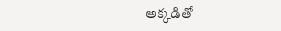అక్కడితో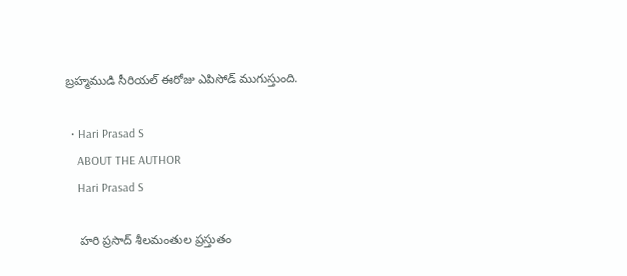బ్రహ్మముడి సీరియల్ ఈరోజు ఎపిసోడ్ ముగుస్తుంది.

  • Hari Prasad S
    ABOUT THE AUTHOR
    Hari Prasad S

    హరి ప్రసాద్ శీలమంతుల ప్రస్తుతం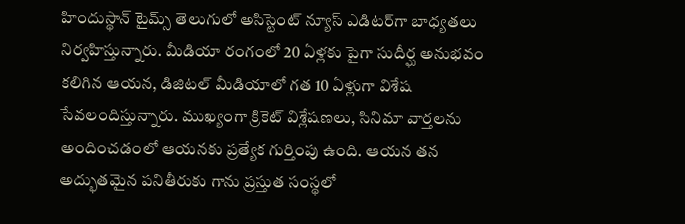హిందుస్థాన్ టైమ్స్ తెలుగులో అసిస్టెంట్ న్యూస్ ఎడిటర్‌గా బాధ్యతలు నిర్వహిస్తున్నారు. మీడియా రంగంలో 20 ఏళ్లకు పైగా సుదీర్ఘ అనుభవం కలిగిన ఆయన, డిజిటల్ మీడియాలో గత 10 ఏళ్లుగా విశేష సేవలందిస్తున్నారు. ముఖ్యంగా క్రికెట్ విశ్లేషణలు, సినిమా వార్తలను అందించడంలో ఆయనకు ప్రత్యేక గుర్తింపు ఉంది. ఆయన తన అద్భుతమైన పనితీరుకు గాను ప్రస్తుత సంస్థలో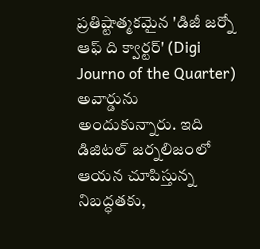ప్రతిష్టాత్మకమైన 'డిజీ జర్నో ఆఫ్ ది క్వార్టర్' (Digi Journo of the Quarter) అవార్డును అందుకున్నారు. ఇది డిజిటల్ జర్నలిజంలో ఆయన చూపిస్తున్న నిబద్ధతకు,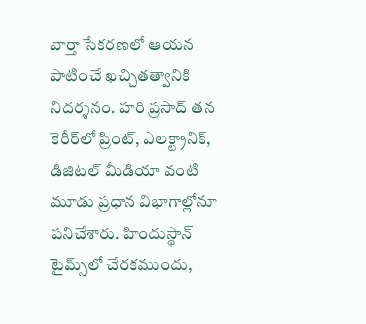వార్తా సేకరణలో ఆయన పాటించే ఖచ్చితత్వానికి నిదర్శనం. హరి ప్రసాద్ తన కెరీర్‌లో ప్రింట్, ఎలక్ట్రానిక్, డిజిటల్ మీడియా వంటి మూడు ప్రధాన విభాగాల్లోనూ పనిచేశారు. హిందుస్థాన్ టైమ్స్‌లో చేరకముందు,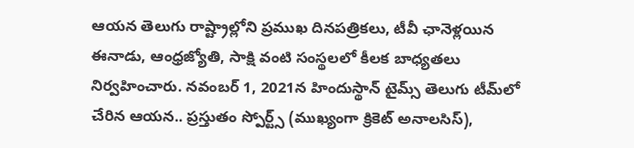ఆయన తెలుగు రాష్ట్రాల్లోని ప్రముఖ దినపత్రికలు, టీవీ ఛానెళ్లయిన ఈనాడు, ఆంధ్రజ్యోతి, సాక్షి వంటి సంస్థలలో కీలక బాధ్యతలు నిర్వహించారు. నవంబర్ 1, 2021న హిందుస్థాన్ టైమ్స్ తెలుగు టీమ్‌లో చేరిన ఆయన.. ప్రస్తుతం స్పోర్ట్స్ (ముఖ్యంగా క్రికెట్ అనాలసిస్),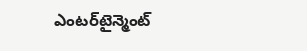ఎంటర్‌టైన్మెంట్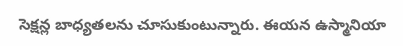సెక్షన్ల బాధ్యతలను చూసుకుంటున్నారు. ఈయన ఉస్మానియా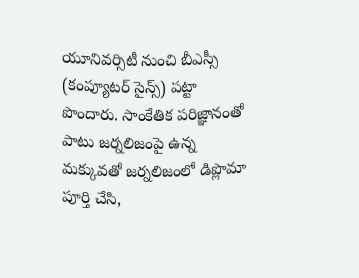యూనివర్సిటీ నుంచి బీఎస్సీ (కంప్యూటర్ సైన్స్) పట్టా పొందారు. సాంకేతిక పరిజ్ఞానంతో పాటు జర్నలిజంపై ఉన్న మక్కువతో జర్నలిజంలో డిప్లొమా పూర్తి చేసి,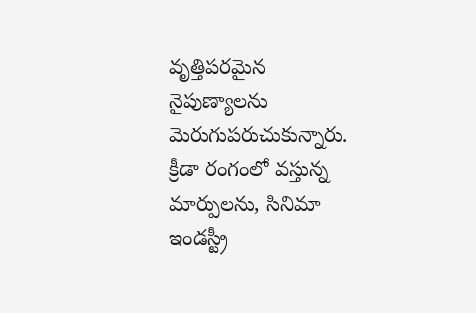వృత్తిపరమైన నైపుణ్యాలను మెరుగుపరుచుకున్నారు. క్రీడా రంగంలో వస్తున్న మార్పులను, సినిమా ఇండస్ట్రీ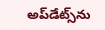అప్‌డేట్స్‌ను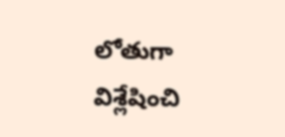లోతుగా విశ్లేషించి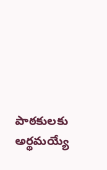పాఠకులకు అర్థమయ్యే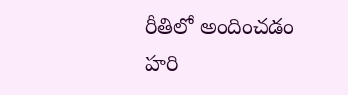రీతిలో అందించడం హరి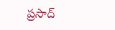ప్రసాద్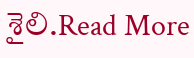శైలి.Read More